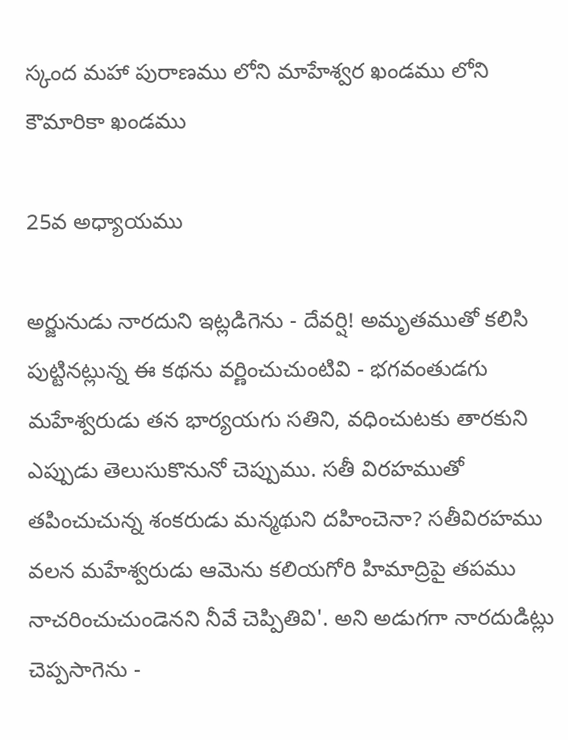స్కంద మహా పురాణము లోని మాహేశ్వర ఖండము లోని కౌమారికా ఖండము

25వ అధ్యాయము

అర్జునుడు నారదుని ఇట్లడిగెను - దేవర్షి! అమృతముతో కలిసి పుట్టినట్లున్న ఈ కథను వర్ణించుచుంటివి - భగవంతుడగు మహేశ్వరుడు తన భార్యయగు సతిని, వధించుటకు తారకుని ఎప్పుడు తెలుసుకొనునో చెప్పుము. సతీ విరహముతో తపించుచున్న శంకరుడు మన్మథుని దహించెనా? సతీవిరహము వలన మహేశ్వరుడు ఆమెను కలియగోరి హిమాద్రిపై తపము నాచరించుచుండెనని నీవే చెప్పితివి'. అని అడుగగా నారదుడిట్లు చెప్పసాగెను -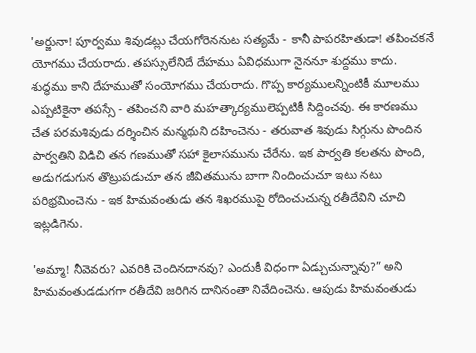'అర్జునా! పూర్వము శివుడట్లు చేయగోరెననుట సత్యమే - కానీ పాపరహితుడా! తపించకనే యోగము చేయరాదు. తపస్సులేనిదే దేహము ఏవిధముగా నైననూ శుద్దము కాదు. శుద్ధము కాని దేహముతో సంయోగము చేయరాదు. గొప్ప కార్యములన్నింటికీ మూలము ఎప్పటికైనా తపస్సే - తపించని వారి మహత్కార్యములెప్పటికీ సిద్దించవు. ఈ కారణము చేత పరమశివుడు దర్శించిన మన్మథుని దహించెను - తరువాత శివుడు సిగ్గును పొందిన పార్వతిని విడిచి తన గణముతో సహా కైలాసమును చేరేను. ఇక పార్వతి కలతను పొంది, అడుగడుగున తొట్రుపడుచూ తన జీవితమును బాగా నిందించుచూ ఇటు నటు పరిభ్రమించెను - ఇక హిమవంతుడు తన శిఖరముపై రోదించుచున్న రతీదేవిని చూచి ఇట్లడిగెను.

'అమ్మా! నీవెవరు? ఎవరికి చెందినదానవు? ఎందుకీ విధంగా ఏడ్చుచున్నావు?” అని హిమవంతుడడుగగా రతీదేవి జరిగిన దానినంతా నివేదించెను. ఆపుడు హిమవంతుడు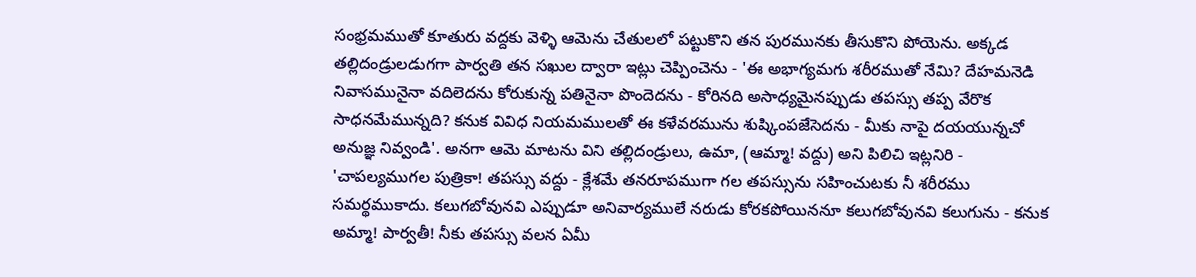సంభ్రమముతో కూతురు వద్దకు వెళ్ళి ఆమెను చేతులలో పట్టుకొని తన పురమునకు తీసుకొని పోయెను. అక్కడ తల్లిదండ్రులడుగగా పార్వతి తన సఖుల ద్వారా ఇట్లు చెప్పించెను - 'ఈ అభాగ్యమగు శరీరముతో నేమి? దేహమనెడి నివాసమునైనా వదిలెదను కోరుకున్న పతినైనా పొందెదను - కోరినది అసాధ్యమైనప్పుడు తపస్సు తప్ప వేరొక సాధనమేమున్నది? కనుక వివిధ నియమములతో ఈ కళేవరమును శుష్కింపజేసెదను - మీకు నాపై దయయున్నచో అనుజ్ఞ నివ్వండి'. అనగా ఆమె మాటను విని తల్లిదండ్రులు, ఉమా, (ఆమ్మా! వద్దు) అని పిలిచి ఇట్లనిరి - 'చాపల్యముగల పుత్రికా! తపస్సు వద్దు - క్లేశమే తనరూపముగా గల తపస్సును సహించుటకు నీ శరీరము సమర్థముకాదు. కలుగబోవునవి ఎప్పుడూ అనివార్యములే నరుడు కోరకపోయిననూ కలుగబోవునవి కలుగును - కనుక అమ్మా! పార్వతీ! నీకు తపస్సు వలన ఏమీ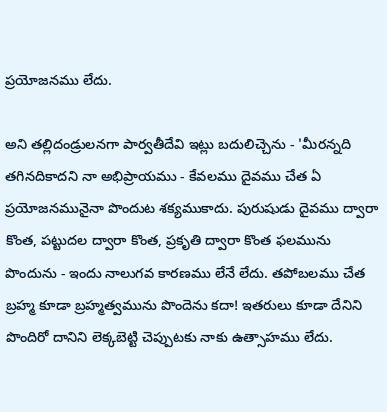ప్రయోజనము లేదు.

అని తల్లిదండ్రులనగా పార్వతీదేవి ఇట్లు బదులిచ్చెను - 'మీరన్నది తగినదికాదని నా అభిప్రాయము - కేవలము దైవము చేత ఏ ప్రయోజనమునైనా పొందుట శక్యముకాదు. పురుషుడు దైవము ద్వారా కొంత, పట్టుదల ద్వారా కొంత, ప్రకృతి ద్వారా కొంత ఫలమును పొందును - ఇందు నాలుగవ కారణము లేనే లేదు. తపోబలము చేత బ్రహ్మ కూడా బ్రహ్మత్వమును పొందెను కదా! ఇతరులు కూడా దేనిని పొందిరో దానిని లెక్కబెట్టి చెప్పుటకు నాకు ఉత్సాహము లేదు.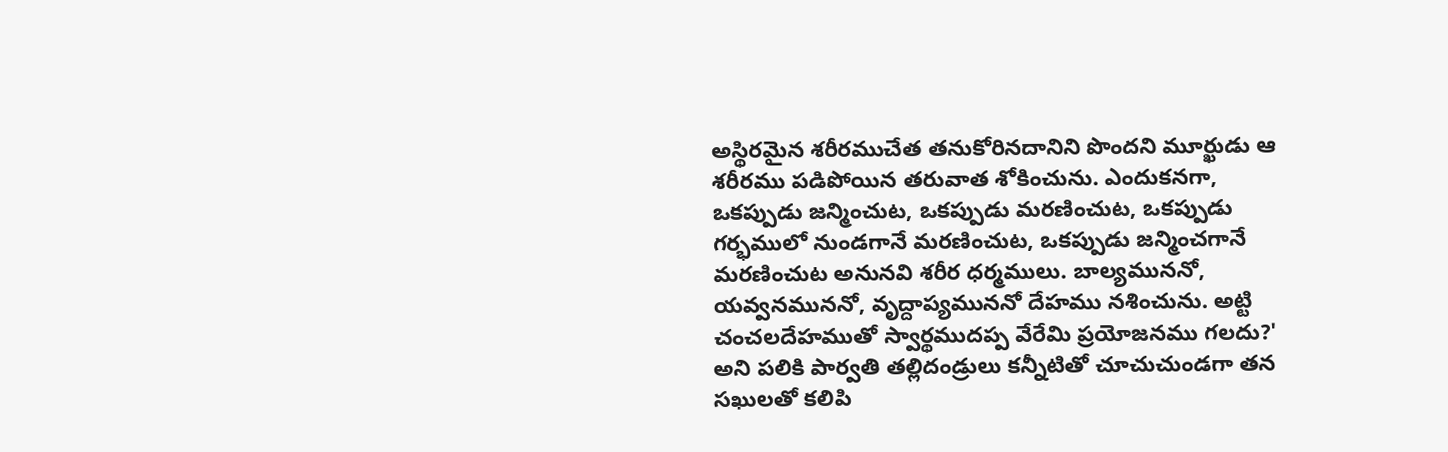అస్థిరమైన శరీరముచేత తనుకోరినదానిని పొందని మూర్ఖుడు ఆ శరీరము పడిపోయిన తరువాత శోకించును. ఎందుకనగా, ఒకప్పుడు జన్మించుట, ఒకప్పుడు మరణించుట, ఒకప్పుడు గర్భములో నుండగానే మరణించుట, ఒకప్పుడు జన్మించగానే మరణించుట అనునవి శరీర ధర్మములు. బాల్యముననో, యవ్వనముననో, వృద్దాప్యముననో దేహము నశించును. అట్టి చంచలదేహముతో స్వార్థముదప్ప వేరేమి ప్రయోజనము గలదు?' అని పలికి పార్వతి తల్లిదండ్రులు కన్నీటితో చూచుచుండగా తన సఖులతో కలిపి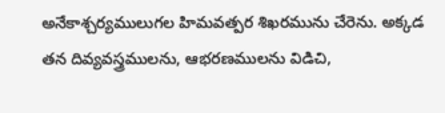అనేకాశ్చర్యములుగల హిమవత్పర శిఖరమును చేరెను. అక్కడ తన దివ్యవస్త్రములను, ఆభరణములను విడిచి,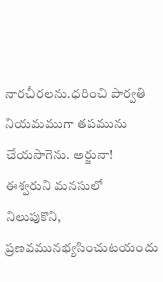నారచీరలను.ధరించి పార్వతి నియమముగా తపమును చేయసాగెను. అర్జునా! ఈశ్వరుని మనసులో నిలుపుకొని, ప్రణవమునభ్యసించుటయందు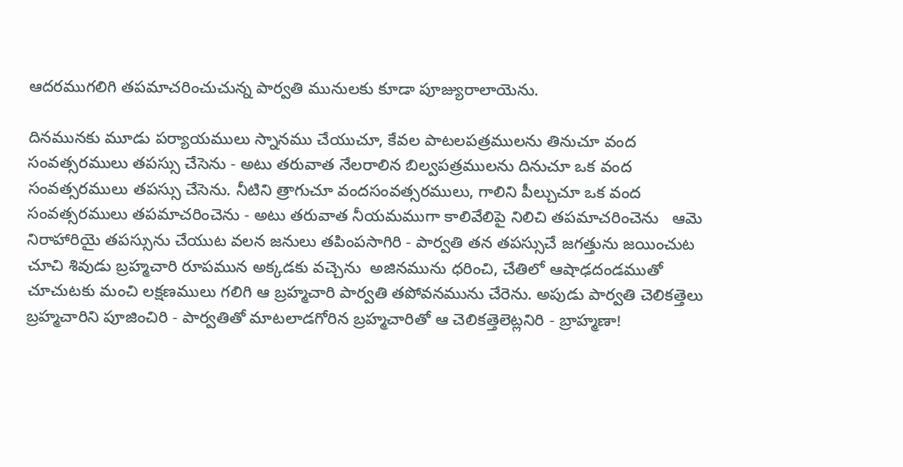ఆదరముగలిగి తపమాచరించుచున్న పార్వతి మునులకు కూడా పూజ్యురాలాయెను.

దినమునకు మూడు పర్యాయములు స్నానము చేయుచూ, కేవల పాటలపత్రములను తినుచూ వంద సంవత్సరములు తపస్సు చేసెను - అటు తరువాత నేలరాలిన బిల్వపత్రములను దినుచూ ఒక వంద సంవత్సరములు తపస్సు చేసెను. నీటిని త్రాగుచూ వందసంవత్సరములు, గాలిని పీల్చుచూ ఒక వంద సంవత్సరములు తపమాచరించెను - అటు తరువాత నీయమముగా కాలివేలిపై నిలిచి తపమాచరించెను   ఆమె నిరాహారియై తపస్సును చేయుట వలన జనులు తపింపసాగిరి - పార్వతి తన తపస్సుచే జగత్తును జయించుట చూచి శివుడు బ్రహ్మచారి రూపమున అక్కడకు వచ్చెను  అజినమును ధరించి, చేతిలో ఆషాఢదండముతో చూచుటకు మంచి లక్షణములు గలిగి ఆ బ్రహ్మచారి పార్వతి తపోవనమును చేరెను. అపుడు పార్వతి చెలికత్తెలు బ్రహ్మచారిని పూజించిరి - పార్వతితో మాటలాడగోరిన బ్రహ్మచారితో ఆ చెలికత్తెలెట్లనిరి - బ్రాహ్మణా!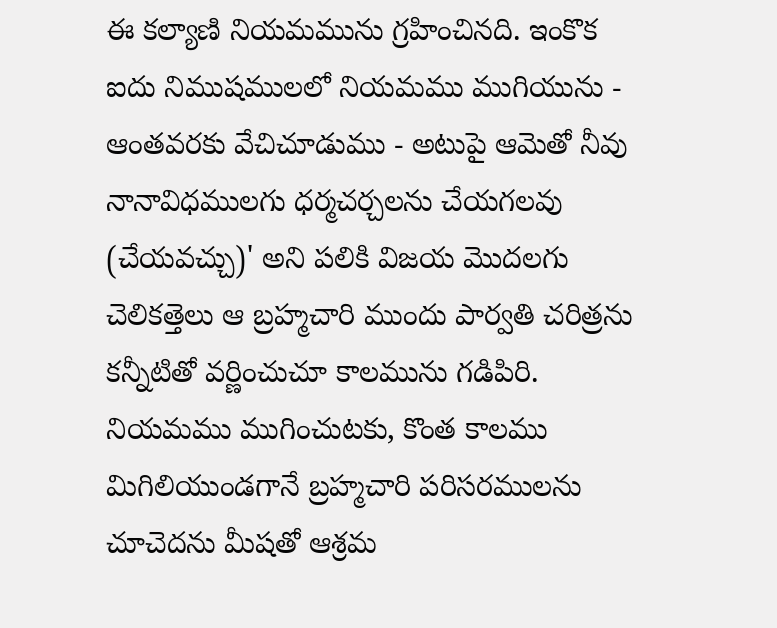ఈ కల్యాణి నియమమును గ్రహించినది. ఇంకొక ఐదు నిముషములలో నియమము ముగియును - ఆంతవరకు వేచిచూడుము - అటుపై ఆమెతో నీవు నానావిధములగు ధర్మచర్చలను చేయగలవు (చేయవచ్చు)' అని పలికి విజయ మొదలగు చెలికత్తెలు ఆ బ్రహ్మచారి ముందు పార్వతి చరిత్రను కన్నీటితో వర్ణించుచూ కాలమును గడిపిరి. నియమము ముగించుటకు, కొంత కాలము మిగిలియుండగానే బ్రహ్మచారి పరిసరములను చూచెదను మీషతో ఆశ్రమ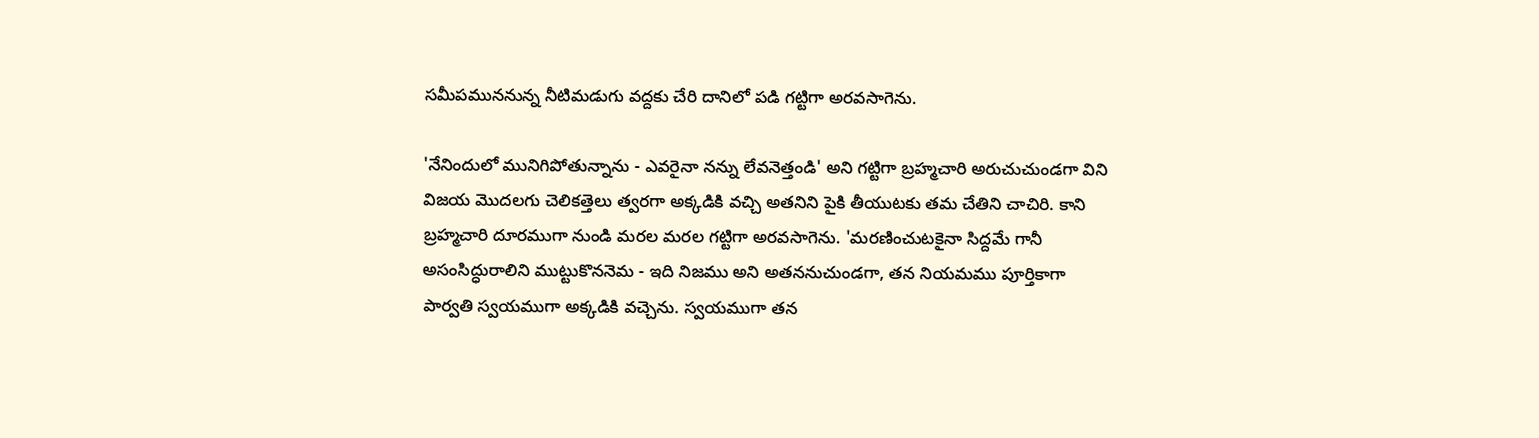సమీపముననున్న నీటిమడుగు వద్దకు చేరి దానిలో పడి గట్టిగా అరవసాగెను.

'నేనిందులో మునిగిపోతున్నాను - ఎవరైనా నన్ను లేవనెత్తండి' అని గట్టిగా బ్రహ్మచారి అరుచుచుండగా విని విజయ మొదలగు చెలికత్తెలు త్వరగా అక్కడికి వచ్చి అతనిని పైకి తీయుటకు తమ చేతిని చాచిరి. కాని బ్రహ్మచారి దూరముగా నుండి మరల మరల గట్టిగా అరవసాగెను. 'మరణించుటకైనా సిద్దమే గానీ అసంసిద్ధురాలిని ముట్టుకొననెమ - ఇది నిజము అని అతననుచుండగా, తన నియమము పూర్తికాగా పార్వతి స్వయముగా అక్కడికి వచ్చెను. స్వయముగా తన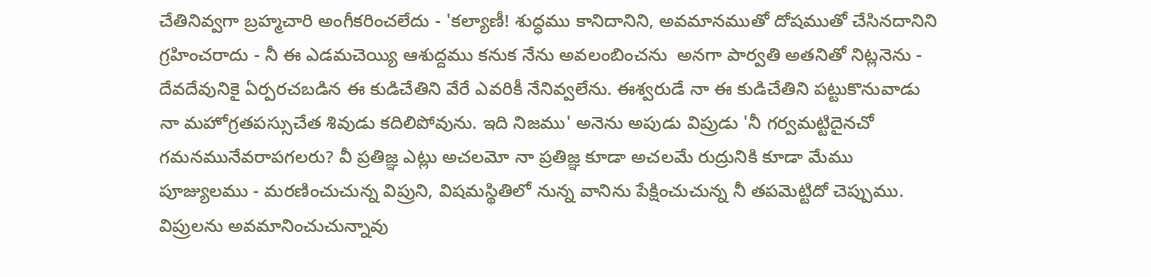చేతినివ్వగా బ్రహ్మచారి అంగీకరించలేదు - 'కల్యాణీ! శుద్ధము కానిదానిని, అవమానముతో దోషముతో చేసినదానిని గ్రహించరాదు - నీ ఈ ఎడమచెయ్యి ఆశుద్దము కనుక నేను అవలంబించను  అనగా పార్వతి అతనితో నిట్లనెను - దేవదేవునికై ఏర్పరచబడిన ఈ కుడిచేతిని వేరే ఎవరికీ నేనివ్వలేను. ఈశ్వరుడే నా ఈ కుడిచేతిని పట్టుకొనువాడు నా మహోగ్రతపస్సుచేత శివుడు కదిలిపోవును. ఇది నిజము' అనెను అపుడు విప్రుడు 'నీ గర్వమట్టిదైనచో గమనమునేవరాపగలరు? వీ ప్రతిజ్ఞ ఎట్లు అచలమో నా ప్రతిజ్ఞ కూడా అచలమే రుద్రునికి కూడా మేము పూజ్యులము - మరణించుచున్న విప్రుని, విషమస్థితిలో నున్న వానిను పేక్షించుచున్న నీ తపమెట్టిదో చెప్పుము. విప్రులను అవమానించుచున్నావు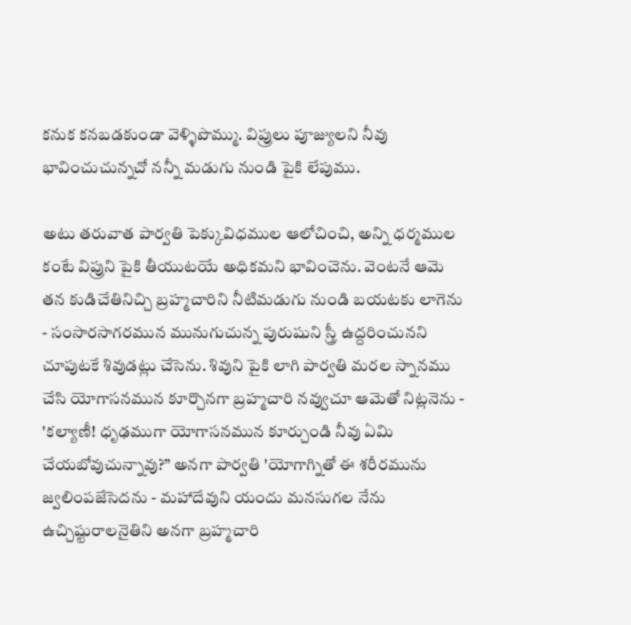కనుక కనబడకుండా వెళ్ళిపొమ్ము. విప్రులు పూజ్యులని నీవు భావించుచున్నచో నన్నీ మడుగు నుండి పైకి లేపుము.

అటు తరువాత పార్వతి పెక్కువిధముల ఆలోచించి, అన్ని ధర్మముల కంటే విప్రుని పైకి తీయుటయే అధికమని భావించెను. వెంటనే ఆమె తన కుడిచేతినిచ్చి బ్రహ్మచారిని నీటిమడుగు నుండి బయటకు లాగెను - సంసారసాగరమున మునుగుచున్న పురుషుని స్త్రీ ఉద్దరించునని చూపుటకే శివుడట్లు చేసెను. శివుని పైకి లాగి పార్వతి మరల స్నానము చేసి యోగాసనమున కూర్చొనగా బ్రహ్మచారి నవ్వుచూ ఆమెతో నిట్లనెను - 'కల్యాణీ! ధృఢముగా యోగాసనమున కూర్చుండి నీవు ఏమి చేయబోవుచున్నావు?” అనగా పార్వతి 'యోగాగ్నితో ఈ శరీరమును జ్వలింపజేసెదను - మహాదేవుని యందు మనసుగల నేను ఉచ్చిష్టురాలనైతిని అనగా బ్రహ్మచారి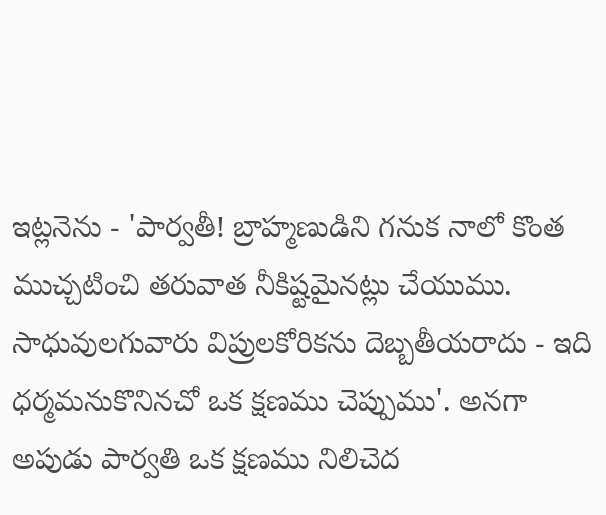ఇట్లనెను - 'పార్వతీ! బ్రాహ్మణుడిని గనుక నాలో కొంత ముచ్చటించి తరువాత నీకిష్టమైనట్లు చేయుము. సాధువులగువారు విప్రులకోరికను దెబ్బతీయరాదు - ఇది ధర్మమనుకొనినచో ఒక క్షణము చెప్పుము'. అనగా అపుడు పార్వతి ఒక క్షణము నిలిచెద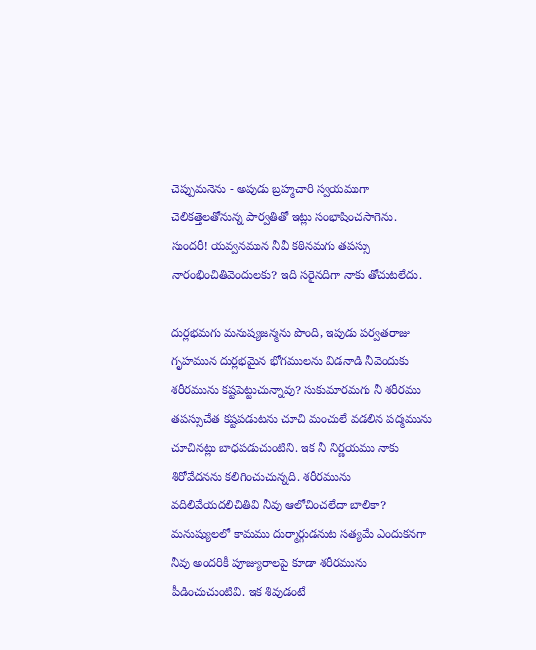చెప్పుమనెను - అపుడు బ్రహ్మచారి స్వయముగా చెలికత్తెలతోనున్న పార్వతితో ఇట్లు సంభాషించసాగెను. సుందరీ! యవ్వనమున నీవీ కఠినమగు తపస్సు నారంభించితివెందులకు? ఇది సరైనదిగా నాకు తోచుటలేదు.

దుర్లభమగు మనుష్యజన్మను పొంది, ఇపుడు పర్వతరాజు గృహమున దుర్లభమైన భోగములను విడనాడి నీవెందుకు శరీరమును కష్టపెట్టుచున్నావు? సుకుమారమగు నీ శరీరము తపస్సుచేత కష్టపడుటను చూచి మంచులే వడలిన పద్మమును చూచినట్లు బాధపడుచుంటిని. ఇక నీ నిర్ణయము నాకు శిరోవేదనను కలిగించుచున్నది. శరీరమును వదిలివేయదలిచితివి నీవు ఆలోచించలేదా బాలికా?  మనుష్యులలో కామము దుర్మార్గుడనుట సత్యమే ఎందుకనగా నీవు అందరికీ పూజ్యురాలపై కూడా శరీరమును పీడించుచుంటివి. ఇక శివుడంటే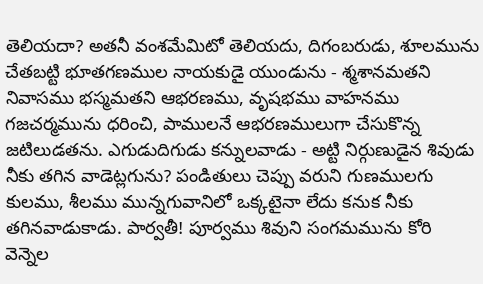తెలియదా? అతనీ వంశమేమిటో తెలియదు, దిగంబరుడు, శూలమును చేతబట్టి భూతగణముల నాయకుడై యుండును - శ్మశానమతని నివాసము భస్మమతని ఆభరణము, వృషభము వాహనము  గజచర్మమును ధరించి, పాములనే ఆభరణములుగా చేసుకొన్న జటిలుడతను. ఎగుడుదిగుడు కన్నులవాడు - అట్టి నిర్గుణుడైన శివుడు నీకు తగిన వాడెట్లగును? పండితులు చెప్పు వరుని గుణములగు కులము, శీలము మున్నగువానిలో ఒక్కటైనా లేదు కనుక నీకు తగినవాడుకాడు. పార్వతీ! పూర్వము శివుని సంగమమును కోరి వెన్నెల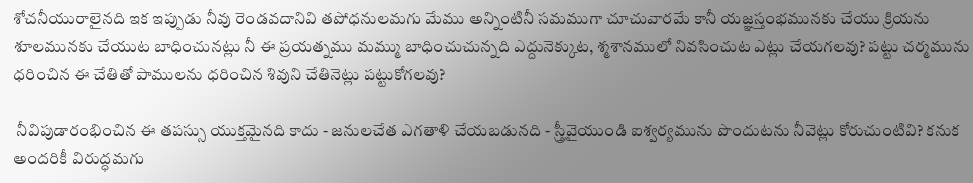శోచనీయురాలైనది ఇక ఇప్పుడు నీవు రెండవదానివి తపోధనులమగు మేము అన్నింటినీ సమముగా చూచువారమే కానీ యజ్ఞస్తంభమునకు చేయు క్రియను శూలమునకు చేయుట బాధించునట్లు నీ ఈ ప్రయత్నము మమ్ము బాధించుచున్నది ఎద్దునెక్కుట, శ్మశానములో నివసించుట ఎట్లు చేయగలవు? పట్టు చర్మమును ధరించిన ఈ చేతితో పాములను ధరించిన శివుని చేతినెట్లు పట్టుకోగలవు?

 నీవిపుడారంభించిన ఈ తపస్సు యుక్తమైనది కాదు - జనులచేత ఎగతాళి చేయబడునది - స్త్రీవైయుండి ఐశ్వర్యమును పొందుటను నీవెట్లు కోరుచుంటివి? కనుక అందరికీ విరుద్ధమగు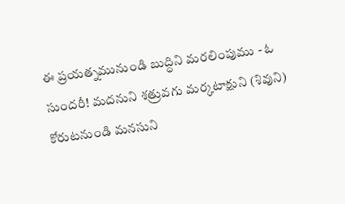ఈ ప్రయత్నమునుండి బుద్ధిని మరలింపుము - ఓ సుందరీ! మదనుని శత్రువగు మర్కటాక్షుని (శివుని) కోరుటనుండి మనసుని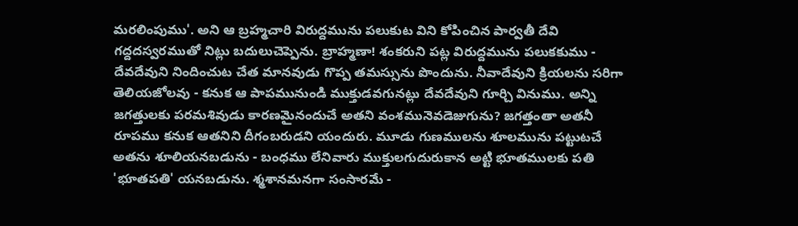మరలింపుము'. అని ఆ బ్రహ్మచారి విరుద్దమును పలుకుట విని కోపించిన పార్వతీ దేవి గద్దదస్వరముతో నిట్లు బదులుచెప్పెను. బ్రాహ్మణా! శంకరుని పట్ల విరుద్దమును పలుకకుము - దేవదేవుని నిందించుట చేత మానవుడు గొప్ప తమస్సును పొందును. నీవాదేవుని క్రియలను సరిగా తెలియజోలవు - కనుక ఆ పాపమునుండి ముక్తుడవగునట్లు దేవదేవుని గూర్చి వినుము. అన్ని జగత్తులకు పరమశివుడు కారణమైనందుచే అతని వంశమునెవడెజుగును? జగత్తంతా అతనీ రూపము కనుక ఆతనిని దీగంబరుడని యందురు. మూడు గుణములను శూలమును పట్టుటచే అతను శూలియనబడును - బంధము లేనివారు ముక్తులగుదురుకాన అట్టి భూతములకు పతి 'భూతపతి' యనబడును. శ్మశానమనగా సంసారమే -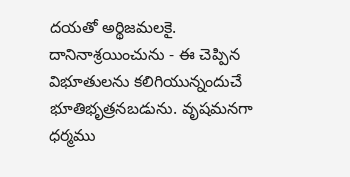దయతో అర్థిజమలకై. దానినాశ్రయించును - ఈ చెప్పిన విభూతులను కలిగియున్నందుచే భూతిభృత్రనబడును. వృషమనగా ధర్మము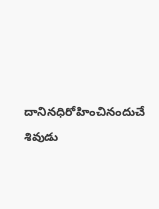దానినధిరోహించినందుచే శివుడు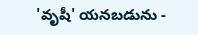'వృషీ' యనబడును -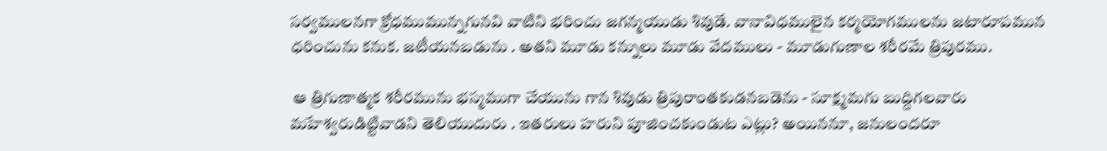సర్వములనగా క్రోధముమున్నగునవి వాటిని భరించు జగన్మయుడు శివుడే. వానావిధములైన కర్మయోగములను జటారూపమున ధరించును కనుక. జటీయనబడును . అతని మూడు కన్నులు మూడు వేదములు - మూడుగుణాల శరీరమే త్రిపురము.

 ఆ త్రిగుణాత్మక శరీరమును భస్మముగా చేయును గాన శివుడు త్రిపురాంతకుడనబడెను - సూక్ష్మమగు బుద్దిగలవారు మహేశ్వరుడిట్టివాడని తెలియుదురు . ఇతరులు హరుని పూజించకుండుట ఎట్లు? అయిననూ, జనులందరూ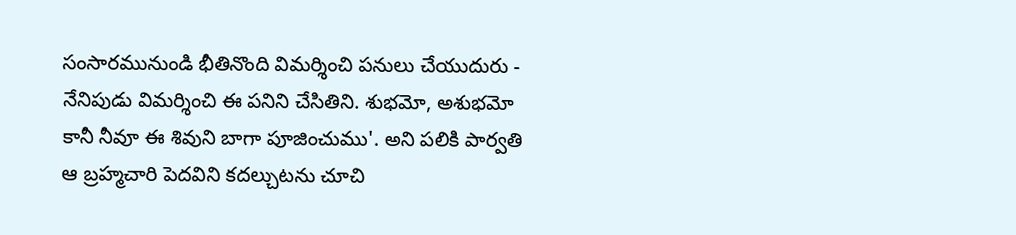సంసారమునుండి భీతినొంది విమర్శించి పనులు చేయుదురు - నేనిపుడు విమర్శించి ఈ పనిని చేసితిని. శుభమో, అశుభమో కానీ నీవూ ఈ శివుని బాగా పూజించుము'. అని పలికి పార్వతి ఆ బ్రహ్మచారి పెదవిని కదల్చుటను చూచి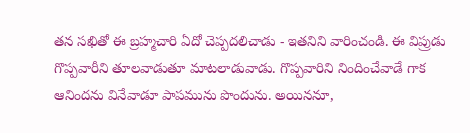తన సఖితో ఈ బ్రహ్మచారి ఏదో చెప్పదలిచాడు - ఇతనిని వారించండి. ఈ విప్రుడు గొప్పవారీని తూలవాడుతూ మాటలాడువాడు. గొప్పవారిని నిందించేవాడే గాక ఆనిందను వినేవాడూ పాపమును పొందును. అయిననూ,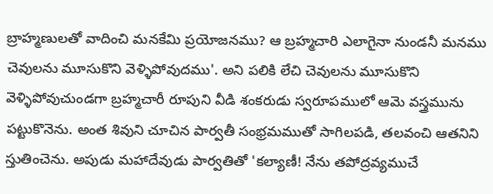బ్రాహ్మణులతో వాదించి మనకేమి ప్రయోజనము? ఆ బ్రహ్మచారి ఎలాగైనా నుండనీ మనము చెవులను మూసుకొని వెళ్ళిపోవుదము'. అని పలికి లేచి చెవులను మూసుకొని వెళ్ళిపోవుచుండగా బ్రహ్మచారీ రూపుని వీడి శంకరుడు స్వరూపములో ఆమె వస్త్రమును పట్టుకొనెను. అంత శివుని చూచిన పార్వతీ సంభ్రమముతో సాగిలపడి, తలవంచి ఆతనిని స్తుతించెను. అపుడు మహాదేవుడు పార్వతితో 'కల్యాణీ! నేను తపోద్రవ్యముచే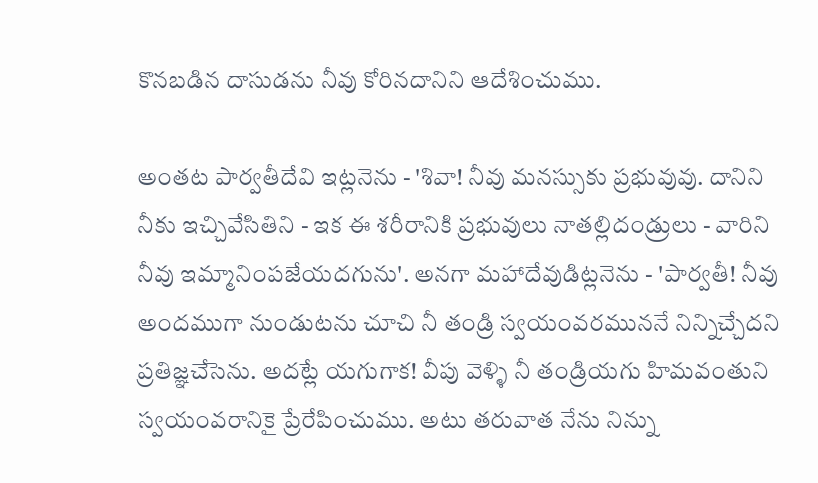కొనబడిన దాసుడను నీవు కోరినదానిని ఆదేశించుము.

అంతట పార్వతీదేవి ఇట్లనెను - 'శివా! నీవు మనస్సుకు ప్రభువువు. దానిని నీకు ఇచ్చివేసితిని - ఇక ఈ శరీరానికి ప్రభువులు నాతల్లిదండ్రులు - వారిని నీవు ఇమ్మానింపజేయదగును'. అనగా మహాదేవుడిట్లనెను - 'పార్వతీ! నీవు అందముగా నుండుటను చూచి నీ తండ్రి స్వయంవరముననే నిన్నిచ్చేదని ప్రతిజ్ఞచేసెను. అదట్లే యగుగాక! వీపు వెళ్ళి నీ తండ్రియగు హిమవంతుని స్వయంవరానికై ప్రేరేపించుము. అటు తరువాత నేను నిన్ను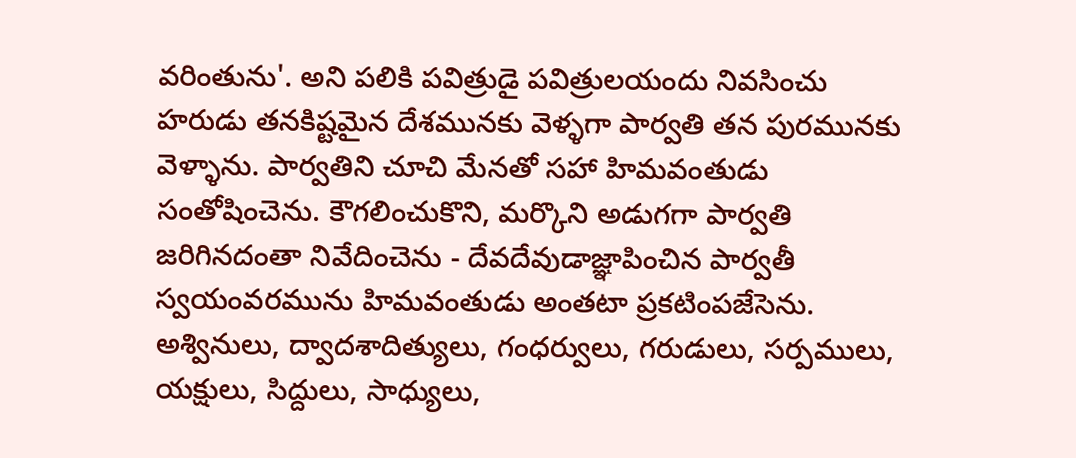వరింతును'. అని పలికి పవిత్రుడై పవిత్రులయందు నివసించు హరుడు తనకిష్టమైన దేశమునకు వెళ్ళగా పార్వతి తన పురమునకు వెళ్ళాను. పార్వతిని చూచి మేనతో సహా హిమవంతుడు సంతోషించెను. కౌగలించుకొని, మర్కొని అడుగగా పార్వతి జరిగినదంతా నివేదించెను - దేవదేవుడాజ్ఞాపించిన పార్వతీ స్వయంవరమును హిమవంతుడు అంతటా ప్రకటింపజేసెను. అశ్వినులు, ద్వాదశాదిత్యులు, గంధర్వులు, గరుడులు, సర్పములు, యక్షులు, సిద్దులు, సాధ్యులు,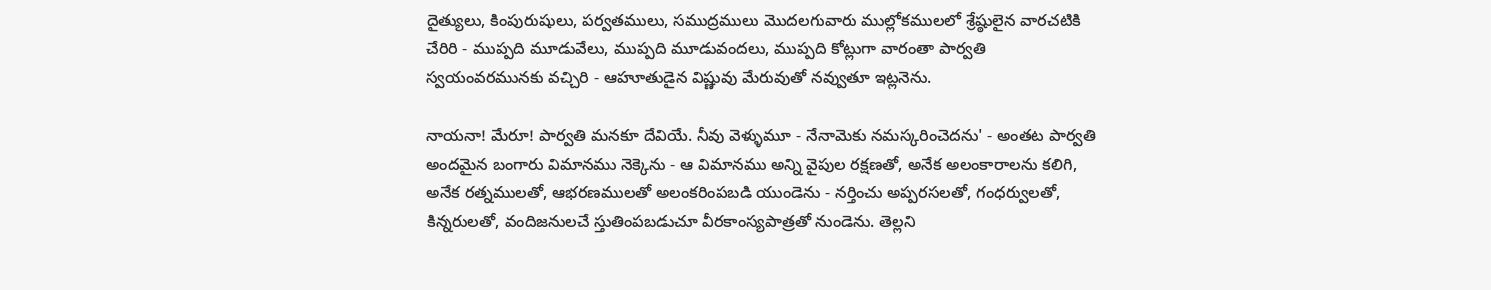దైత్యులు, కింపురుషులు, పర్వతములు, సముద్రములు మొదలగువారు ముల్లోకములలో శ్రేష్ఠులైన వారచటికి చేరిరి - ముప్పది మూడువేలు, ముప్పది మూడువందలు, ముప్పది కోట్లుగా వారంతా పార్వతి స్వయంవరమునకు వచ్చిరి - ఆహూతుడైన విష్ణువు మేరువుతో నవ్వుతూ ఇట్లనెను.

నాయనా! మేరూ! పార్వతి మనకూ దేవియే. నీవు వెళ్ళుమూ - నేనామెకు నమస్కరించెదను' - అంతట పార్వతి అందమైన బంగారు విమానము నెక్కెను - ఆ విమానము అన్ని వైపుల రక్షణతో, అనేక అలంకారాలను కలిగి, అనేక రత్నములతో, ఆభరణములతో అలంకరింపబడి యుండెను - నర్తించు అప్పరసలతో, గంధర్వులతో, కిన్నరులతో, వందిజనులచే స్తుతింపబడుచూ వీరకాంస్యపాత్రతో నుండెను. తెల్లని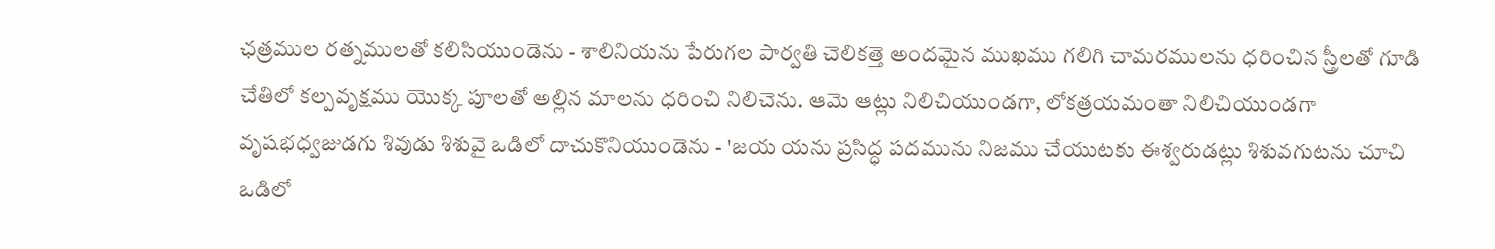ఛత్రముల రత్నములతో కలిసియుండెను - శాలినియను పేరుగల పార్వతి చెలికత్తె అందమైన ముఖము గలిగి చామరములను ధరించిన స్త్రీలతో గూడి చేతిలో కల్పవృక్షము యొక్క పూలతో అల్లిన మాలను ధరించి నిలిచెను. ఆమె ఆట్లు నిలిచియుండగా, లోకత్రయమంతా నిలిచియుండగా వృషభధ్వజుడగు శివుడు శిశువై ఒడిలో దాచుకొనియుండెను - 'జయ యను ప్రసిద్ధ పదమును నిజము చేయుటకు ఈశ్వరుడట్లు శిశువగుటను చూచి ఒడిలో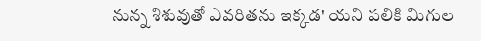నున్న శిశువుతో ఎవరితను ఇక్కడ' యని పలికి మిగుల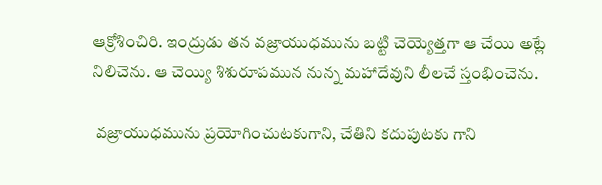ఆక్రోశించిరి. ఇంద్రుడు తన వజ్రాయుధమును బట్టి చెయ్యెత్తగా ఆ చేయి అట్లే నిలిచెను. ఆ చెయ్యి శిశురూపమున నున్న మహాదేవుని లీలచే స్తంభించెను.

 వజ్రాయుధమును ప్రయోగించుటకుగాని, చేతిని కదుపుటకు గాని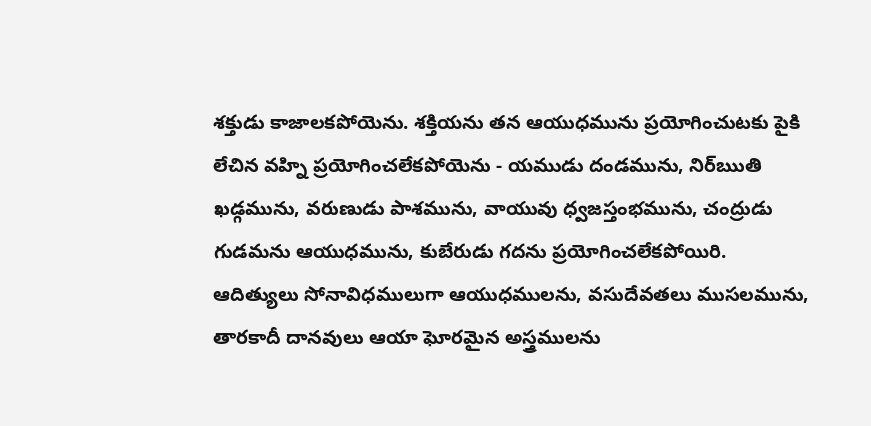శక్తుడు కాజాలకపోయెను. శక్తియను తన ఆయుధమును ప్రయోగించుటకు పైకి లేచిన వహ్ని ప్రయోగించలేకపోయెను - యముడు దండమును, నిర్ఋతి ఖడ్గమును, వరుణుడు పాశమును, వాయువు ధ్వజస్తంభమును, చంద్రుడు గుడమను ఆయుధమును, కుబేరుడు గదను ప్రయోగించలేకపోయిరి. ఆదిత్యులు సోనావిధములుగా ఆయుధములను, వసుదేవతలు ముసలమును, తారకాదీ దానవులు ఆయా ఘోరమైన అస్త్రములను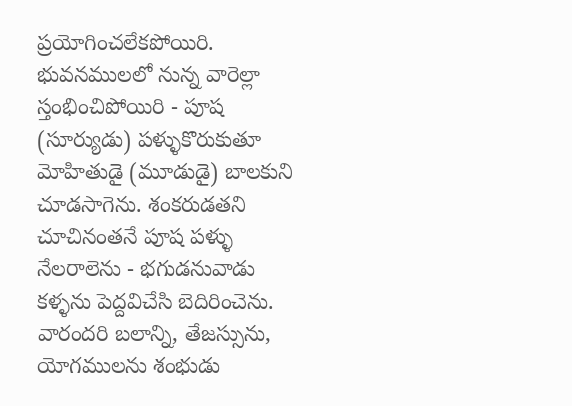ప్రయోగించలేకపోయిరి. భువనములలో నున్న వారెల్లా స్తంభించిపోయిరి - పూష (సూర్యుడు) పళ్ళుకొరుకుతూ మోహితుడై (మూడుడై) బాలకుని చూడసాగెను. శంకరుడతని చూచినంతనే పూష పళ్ళు నేలరాలెను - భగుడనువాడు కళ్ళను పెద్దవిచేసి బెదిరించెను. వారందరి బలాన్ని, తేజస్సును, యోగములను శంభుడు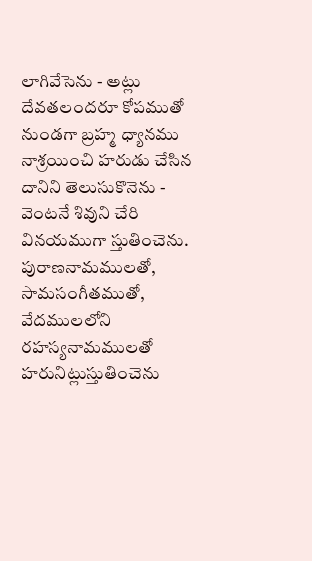లాగివేసెను - అట్లు దేవతలందరూ కోపముతో నుండగా బ్రహ్మ ధ్యానము నాశ్రయించి హరుడు చేసిన దానిని తెలుసుకొనెను - వెంటనే శివుని చేరి వినయముగా స్తుతించెను. పురాణనామములతో, సామసంగీతముతో, వేదములలోని రహస్యనామములతో హరునిట్లుస్తుతించెను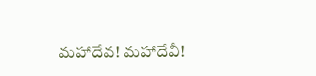మహాదేవ! మహాదేవీ!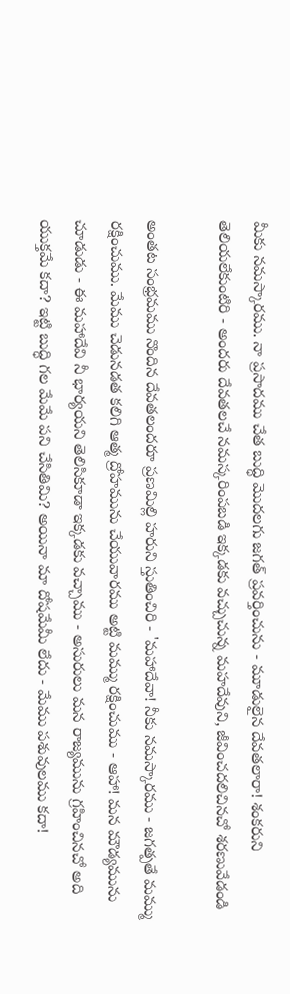మీకు నమస్కారము. నా ప్రసాదము చేత బుద్ధి మొదలగు జగత్ ప్రవర్తించును - మూడులైన దేవతలారా! శంకరుని తెలియలేకుంటిరి - అందరు దేవతలచే నమస్కరింపబడి ఇక్కడకు వచ్చుచున్న మహదేవుని, జీవించదలిచినచో శరణువేడండి

అంతట సంభ్రమము నొందిన దేవతలందరూ ప్రణమిల్లి హరుని స్తుతించిరి - 'మహాదేవా! నీకు నమస్కారము - జగత్పతే మమ్ము రక్షించుము. మేము చెడునడత కలిగి ఆత్మ ద్రోహమును చేయువారము అట్టి మమ్ము రక్షించుము - ఆహా! మన మౌడ్యమును చూడుడు - ఈ మహాదేవి నీ భార్యయని తెలిసికూడా ఇక్కడకు వచ్చాము - అసురులు మన రాజ్యమును గ్రహించినచో అది యుక్తమే కదా? ఇట్టి బుద్ధి గల మేమే పని చేసితిమి? అయినా మా దోషమేమీ లేదు - మేము పశువులము కదా!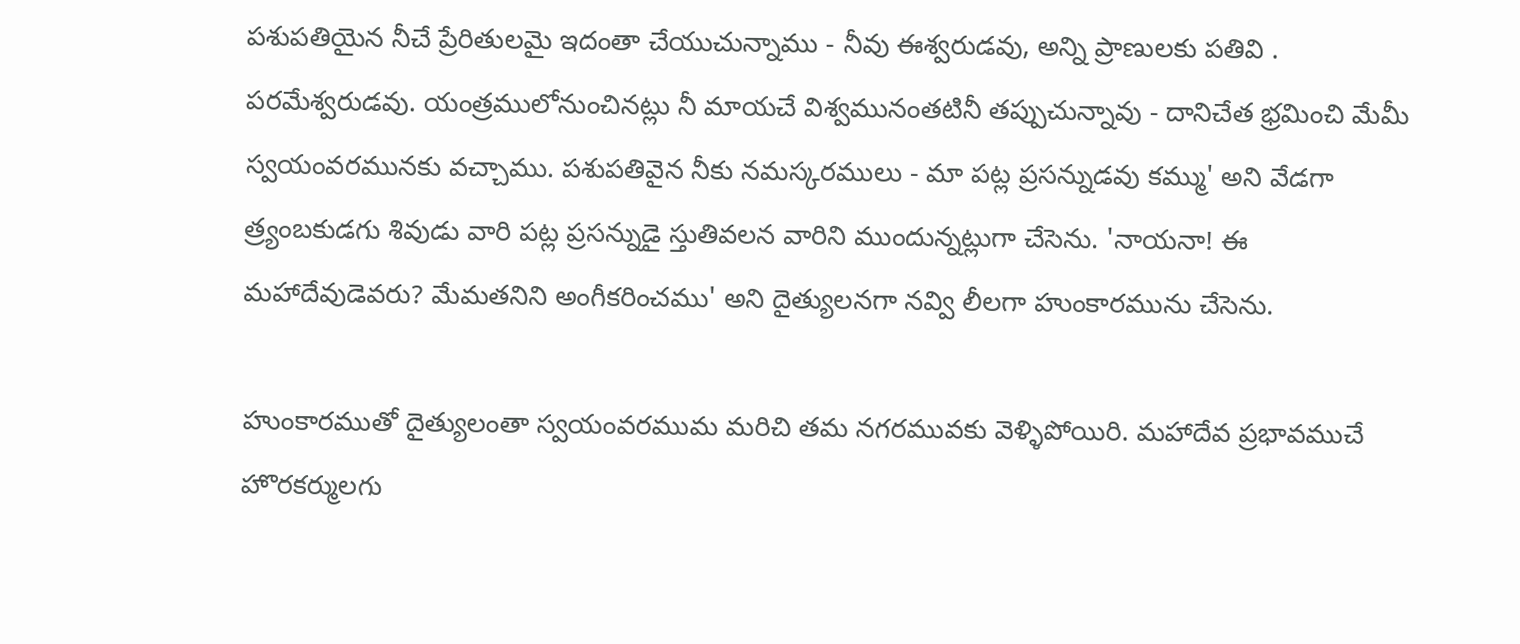పశుపతియైన నీచే ప్రేరితులమై ఇదంతా చేయుచున్నాము - నీవు ఈశ్వరుడవు, అన్ని ప్రాణులకు పతివి . పరమేశ్వరుడవు. యంత్రములోనుంచినట్లు నీ మాయచే విశ్వమునంతటినీ తప్పుచున్నావు - దానిచేత భ్రమించి మేమీ స్వయంవరమునకు వచ్చాము. పశుపతివైన నీకు నమస్కరములు - మా పట్ల ప్రసన్నుడవు కమ్ము' అని వేడగా త్ర్యంబకుడగు శివుడు వారి పట్ల ప్రసన్నుడై స్తుతివలన వారిని ముందున్నట్లుగా చేసెను. 'నాయనా! ఈ మహాదేవుడెవరు? మేమతనిని అంగీకరించము' అని దైత్యులనగా నవ్వి లీలగా హుంకారమును చేసెను.

హుంకారముతో దైత్యులంతా స్వయంవరముమ మరిచి తమ నగరమువకు వెళ్ళిపోయిరి. మహాదేవ ప్రభావముచే హొరకర్ములగు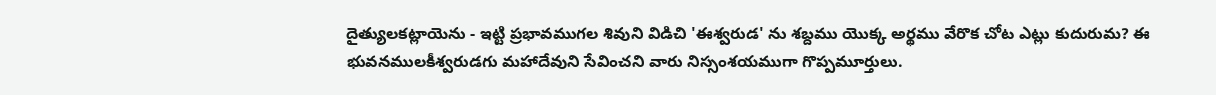దైత్యులకట్లాయెను - ఇట్టి ప్రభావముగల శివుని విడిచి 'ఈశ్వరుడ' ను శబ్దము యొక్క అర్థము వేరొక చోట ఎట్లు కుదురుమ? ఈ భువనములకీశ్వరుడగు మహాదేవుని సేవించని వారు నిస్సంశయముగా గొప్పమూర్తులు.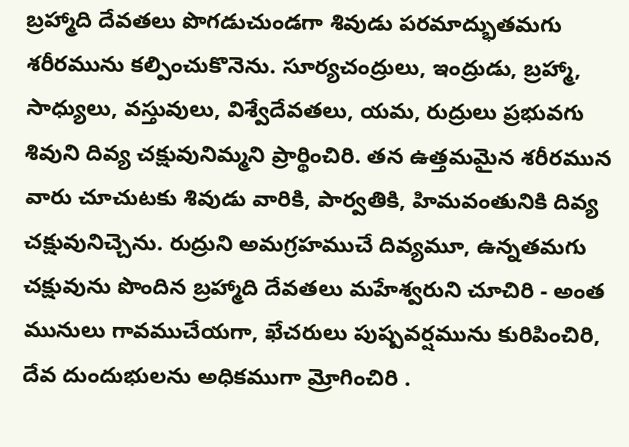బ్రహ్మాది దేవతలు పొగడుచుండగా శివుడు పరమాద్భుతమగు శరీరమును కల్పించుకొనెను. సూర్యచంద్రులు, ఇంద్రుడు, బ్రహ్మా, సాధ్యులు, వస్తువులు, విశ్వేదేవతలు, యమ, రుద్రులు ప్రభువగు శివుని దివ్య చక్షువునిమ్మని ప్రార్థించిరి. తన ఉత్తమమైన శరీరమున వారు చూచుటకు శివుడు వారికి, పార్వతికి, హిమవంతునికి దివ్య చక్షువునిచ్చెను. రుద్రుని అమగ్రహముచే దివ్యమూ, ఉన్నతమగు చక్షువును పొందిన బ్రహ్మాది దేవతలు మహేశ్వరుని చూచిరి - అంత మునులు గావముచేయగా, ఖేచరులు పుష్పవర్షమును కురిపించిరి, దేవ దుందుభులను అధికముగా మ్రోగించిరి .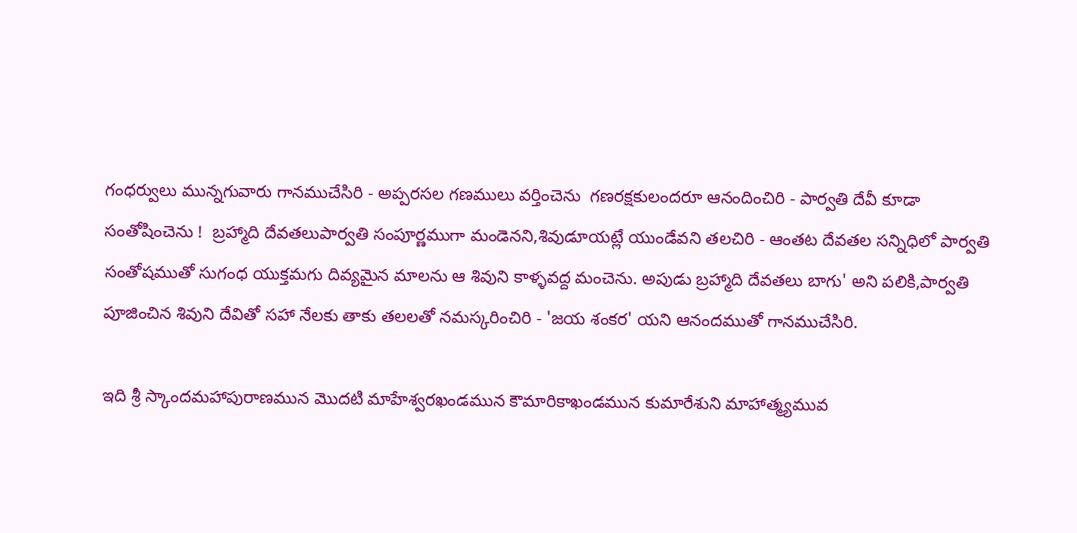గంధర్వులు మున్నగువారు గానముచేసిరి - అప్పరసల గణములు వర్తించెను  గణరక్షకులందరూ ఆనందించిరి - పార్వతి దేవీ కూడా సంతోషించెను !  బ్రహ్మాది దేవతలుపార్వతి సంపూర్ణముగా మండెనని,శివుడూయట్లే యుండేవని తలచిరి - ఆంతట దేవతల సన్నిధిలో పార్వతి సంతోషముతో సుగంధ యుక్తమగు దివ్యమైన మాలను ఆ శివుని కాళ్ళవద్ద మంచెను. అపుడు బ్రహ్మాది దేవతలు బాగు' అని పలికి,పార్వతి పూజించిన శివుని దేవితో సహా నేలకు తాకు తలలతో నమస్కరించిరి - 'జయ శంకర' యని ఆనందముతో గానముచేసిరి.

ఇది శ్రీ స్కాందమహాపురాణమున మొదటి మాహేశ్వరఖండమున కౌమారికాఖండమున కుమారేశుని మాహాత్మ్యమువ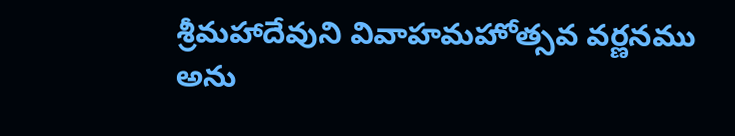శ్రీమహాదేవుని వివాహమహోత్సవ వర్ణనము అను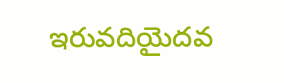ఇరువదియైదవ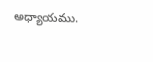అధ్యాయము.